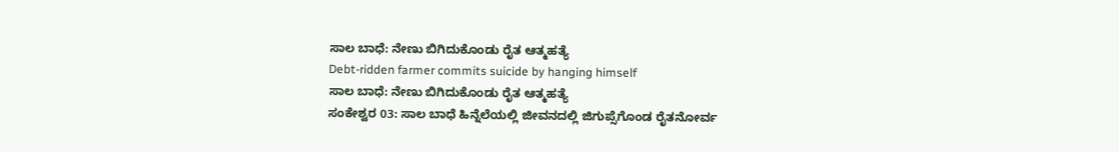ಸಾಲ ಬಾಧೆ: ನೇಣು ಬಿಗಿದುಕೊಂಡು ರೈತ ಆತ್ಮಹತ್ಯೆ
Debt-ridden farmer commits suicide by hanging himself
ಸಾಲ ಬಾಧೆ: ನೇಣು ಬಿಗಿದುಕೊಂಡು ರೈತ ಆತ್ಮಹತ್ಯೆ
ಸಂಕೇಶ್ವರ 03: ಸಾಲ ಬಾಧೆ ಹಿನ್ನೆಲೆಯಲ್ಲಿ ಜೀವನದಲ್ಲಿ ಜಿಗುಪ್ಸೆಗೊಂಡ ರೈತನೋರ್ವ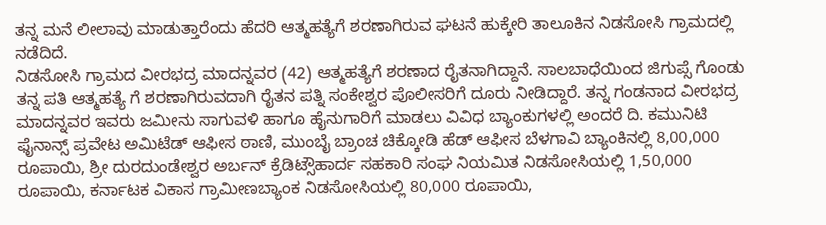ತನ್ನ ಮನೆ ಲೀಲಾವು ಮಾಡುತ್ತಾರೆಂದು ಹೆದರಿ ಆತ್ಮಹತ್ಯೆಗೆ ಶರಣಾಗಿರುವ ಘಟನೆ ಹುಕ್ಕೇರಿ ತಾಲೂಕಿನ ನಿಡಸೋಸಿ ಗ್ರಾಮದಲ್ಲಿ ನಡೆದಿದೆ.
ನಿಡಸೋಸಿ ಗ್ರಾಮದ ವೀರಭದ್ರ ಮಾದನ್ನವರ (42) ಆತ್ಮಹತ್ಯೆಗೆ ಶರಣಾದ ರೈತನಾಗಿದ್ದಾನೆ. ಸಾಲಬಾಧೆಯಿಂದ ಜಿಗುಪ್ಸೆ ಗೊಂಡು ತನ್ನ ಪತಿ ಆತ್ಮಹತ್ಯೆ ಗೆ ಶರಣಾಗಿರುವದಾಗಿ ರೈತನ ಪತ್ನಿ ಸಂಕೇಶ್ವರ ಪೊಲೀಸರಿಗೆ ದೂರು ನೀಡಿದ್ದಾರೆ. ತನ್ನ ಗಂಡನಾದ ವೀರಭದ್ರ ಮಾದನ್ನವರ ಇವರು ಜಮೀನು ಸಾಗುವಳಿ ಹಾಗೂ ಹೈನುಗಾರಿಗೆ ಮಾಡಲು ವಿವಿಧ ಬ್ಯಾಂಕುಗಳಲ್ಲಿ ಅಂದರೆ ದಿ. ಕಮುನಿಟಿ ಫೈನಾನ್ಸ್ ಪ್ರವೇಟ ಅಮಿಟೆಡ್ ಆಫೀಸ ಠಾಣಿ, ಮುಂಬೈ ಬ್ರಾಂಚ ಚಿಕ್ಕೋಡಿ ಹೆಡ್ ಆಫೀಸ ಬೆಳಗಾವಿ ಬ್ಯಾಂಕಿನಲ್ಲಿ 8,00,000 ರೂಪಾಯಿ, ಶ್ರೀ ದುರದುಂಡೇಶ್ವರ ಅರ್ಬನ್ ಕ್ರೆಡಿಟ್ಸೌಹಾರ್ದ ಸಹಕಾರಿ ಸಂಘ ನಿಯಮಿತ ನಿಡಸೋಸಿಯಲ್ಲಿ 1,50,000 ರೂಪಾಯಿ, ಕರ್ನಾಟಕ ವಿಕಾಸ ಗ್ರಾಮೀಣಬ್ಯಾಂಕ ನಿಡಸೋಸಿಯಲ್ಲಿ 80,000 ರೂಪಾಯಿ,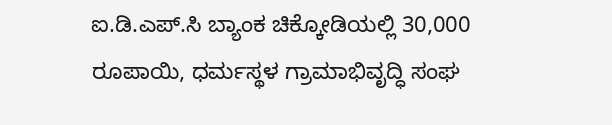ಐ.ಡಿ.ಎಪ್.ಸಿ ಬ್ಯಾಂಕ ಚಿಕ್ಕೋಡಿಯಲ್ಲಿ 30,000 ರೂಪಾಯಿ, ಧರ್ಮಸ್ಥಳ ಗ್ರಾಮಾಭಿವೃದ್ಧಿ ಸಂಘ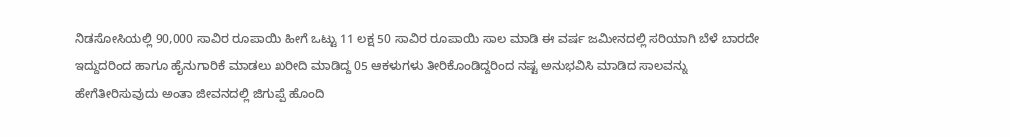ನಿಡಸೋಸಿಯಲ್ಲಿ 90,000 ಸಾವಿರ ರೂಪಾಯಿ ಹೀಗೆ ಒಟ್ಟು 11 ಲಕ್ಷ 50 ಸಾವಿರ ರೂಪಾಯಿ ಸಾಲ ಮಾಡಿ ಈ ವರ್ಷ ಜಮೀನದಲ್ಲಿ ಸರಿಯಾಗಿ ಬೆಳೆ ಬಾರದೇ ಇದ್ದುದರಿಂದ ಹಾಗೂ ಹೈನುಗಾರಿಕೆ ಮಾಡಲು ಖರೀದಿ ಮಾಡಿದ್ದ 05 ಆಕಳುಗಳು ತೀರಿಕೊಂಡಿದ್ದರಿಂದ ನಷ್ಟ ಅನುಭವಿಸಿ ಮಾಡಿದ ಸಾಲವನ್ನು ಹೇಗೆತೀರಿಸುವುದು ಅಂತಾ ಜೀವನದಲ್ಲಿ ಜಿಗುಪ್ಪೆ ಹೊಂದಿ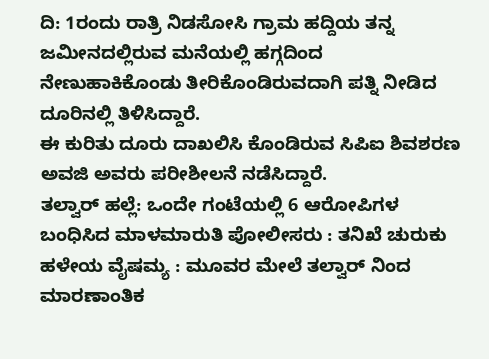ದಿ: 1ರಂದು ರಾತ್ರಿ ನಿಡಸೋಸಿ ಗ್ರಾಮ ಹದ್ದಿಯ ತನ್ನ ಜಮೀನದಲ್ಲಿರುವ ಮನೆಯಲ್ಲಿ ಹಗ್ಗದಿಂದ ನೇಣುಹಾಕಿಕೊಂಡು ತೀರಿಕೊಂಡಿರುವದಾಗಿ ಪತ್ನಿ ನೀಡಿದ ದೂರಿನಲ್ಲಿ ತಿಳಿಸಿದ್ದಾರೆ.
ಈ ಕುರಿತು ದೂರು ದಾಖಲಿಸಿ ಕೊಂಡಿರುವ ಸಿಪಿಐ ಶಿವಶರಣ ಅವಜಿ ಅವರು ಪರೀಶೀಲನೆ ನಡೆಸಿದ್ದಾರೆ.
ತಲ್ವಾರ್ ಹಲ್ಲೆ: ಒಂದೇ ಗಂಟೆಯಲ್ಲಿ 6 ಆರೋಪಿಗಳ ಬಂಧಿಸಿದ ಮಾಳಮಾರುತಿ ಪೋಲೀಸರು : ತನಿಖೆ ಚುರುಕು
ಹಳೇಯ ವೈಷಮ್ಯ : ಮೂವರ ಮೇಲೆ ತಲ್ವಾರ್ ನಿಂದ ಮಾರಣಾಂತಿಕ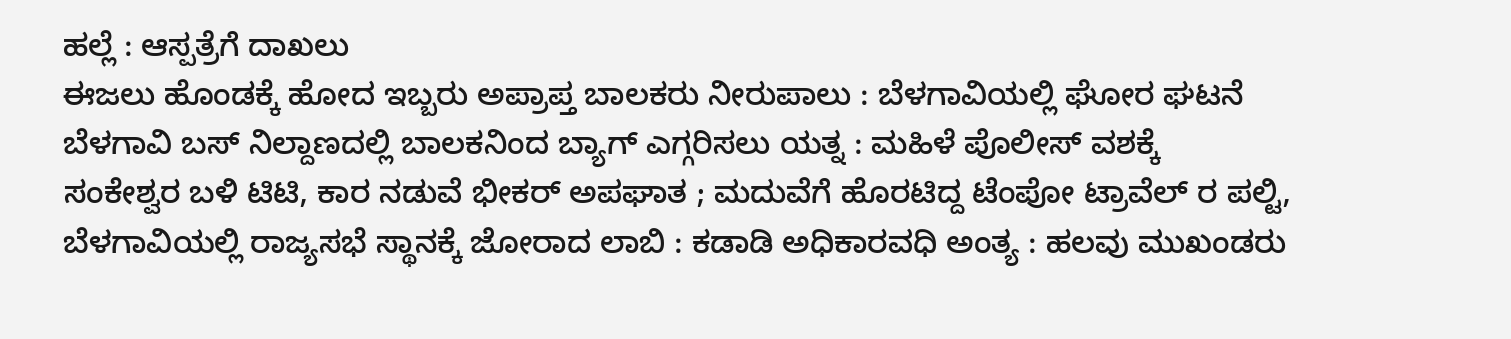ಹಲ್ಲೆ : ಆಸ್ಪತ್ರೆಗೆ ದಾಖಲು
ಈಜಲು ಹೊಂಡಕ್ಕೆ ಹೋದ ಇಬ್ಬರು ಅಪ್ರಾಪ್ತ ಬಾಲಕರು ನೀರುಪಾಲು : ಬೆಳಗಾವಿಯಲ್ಲಿ ಘೋರ ಘಟನೆ
ಬೆಳಗಾವಿ ಬಸ್ ನಿಲ್ದಾಣದಲ್ಲಿ ಬಾಲಕನಿಂದ ಬ್ಯಾಗ್ ಎಗ್ಗರಿಸಲು ಯತ್ನ : ಮಹಿಳೆ ಪೊಲೀಸ್ ವಶಕ್ಕೆ
ಸಂಕೇಶ್ವರ ಬಳಿ ಟಿಟಿ, ಕಾರ ನಡುವೆ ಭೀಕರ್ ಅಪಘಾತ ; ಮದುವೆಗೆ ಹೊರಟಿದ್ದ ಟೆಂಪೋ ಟ್ರಾವೆಲ್ ರ ಪಲ್ಟಿ,
ಬೆಳಗಾವಿಯಲ್ಲಿ ರಾಜ್ಯಸಭೆ ಸ್ಥಾನಕ್ಕೆ ಜೋರಾದ ಲಾಬಿ : ಕಡಾಡಿ ಅಧಿಕಾರವಧಿ ಅಂತ್ಯ : ಹಲವು ಮುಖಂಡರು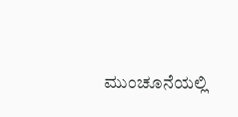ಮುಂಚೂನೆಯಲ್ಲಿ